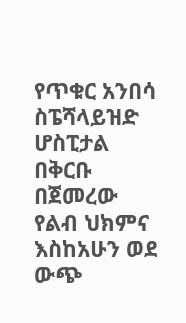የጥቁር አንበሳ ስፔሻላይዝድ ሆስፒታል በቅርቡ በጀመረው የልብ ህክምና እስከአሁን ወደ ውጭ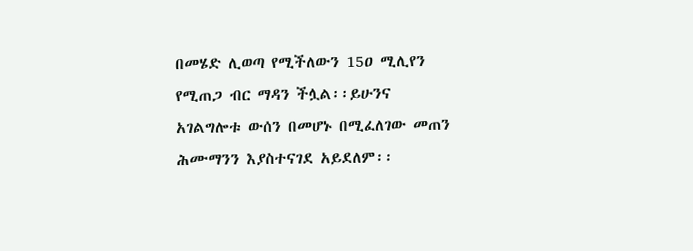በመሄድ ሊወጣ የሚችለውን 15ዐ ሚሊየን የሚጠጋ ብር ማዳን ችሏል፡፡ይሁንና አገልግሎቱ ውሰን በመሆኑ በሚፈለገው መጠን ሕሙማንን እያስተናገደ አይደለም፡፡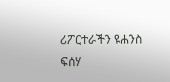ሪፖርተራችን ዩሐንስ ፍሰሃ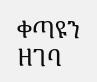ቀጣዩን ዘገባ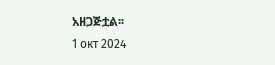አዘጋጅቷል፡፡
1 окт 2024